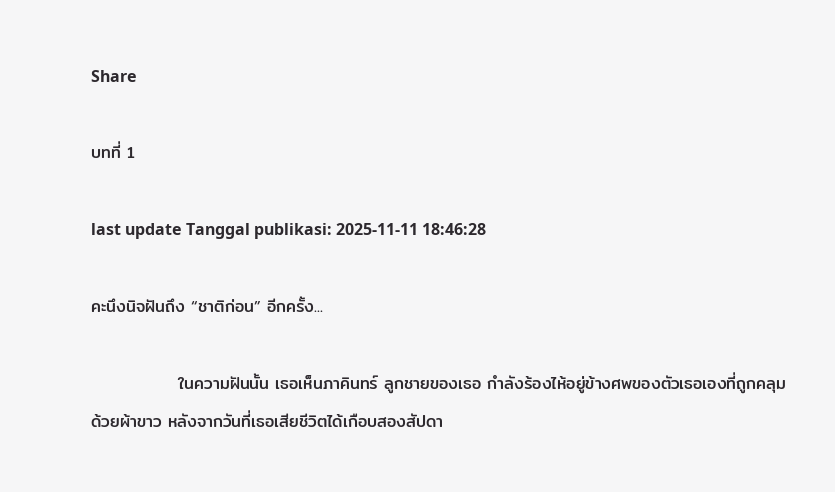Share

บทที่ 1

last update Tanggal publikasi: 2025-11-11 18:46:28

คะนึงนิจฝันถึง “ชาติก่อน” อีกครั้ง...

              ในความฝันนั้น เธอเห็นภาคินทร์ ลูกชายของเธอ กำลังร้องไห้อยู่ข้างศพของตัวเธอเองที่ถูกคลุมด้วยผ้าขาว หลังจากวันที่เธอเสียชีวิตได้เกือบสองสัปดา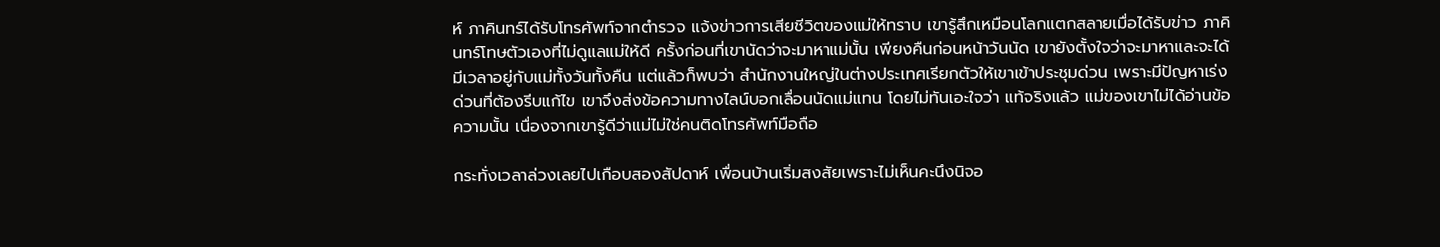ห์ ภาคินทร์ได้รับโทรศัพท์จากตำรวจ แจ้งข่าวการเสียชีวิตของแม่ให้ทราบ เขารู้สึกเหมือนโลกแตกสลายเมื่อได้รับข่าว ภาคินทร์โทษตัวเองที่ไม่ดูแลแม่ให้ดี ครั้งก่อนที่เขานัดว่าจะมาหาแม่นั้น เพียงคืนก่อนหน้าวันนัด เขายังตั้งใจว่าจะมาหาและจะได้มีเวลาอยู่กับแม่ทั้งวันทั้งคืน แต่แล้วก็พบว่า สำนักงานใหญ่ในต่างประเทศเรียกตัวให้เขาเข้าประชุมด่วน เพราะมีปัญหาเร่งด่วนที่ต้องรีบแก้ไข เขาจึงส่งข้อความทางไลน์บอกเลื่อนนัดแม่แทน โดยไม่ทันเอะใจว่า แท้จริงแล้ว แม่ของเขาไม่ได้อ่านข้อความนั้น เนื่องจากเขารู้ดีว่าแม่ไม่ใช่คนติดโทรศัพท์มือถือ

กระทั่งเวลาล่วงเลยไปเกือบสองสัปดาห์ เพื่อนบ้านเริ่มสงสัยเพราะไม่เห็นคะนึงนิจอ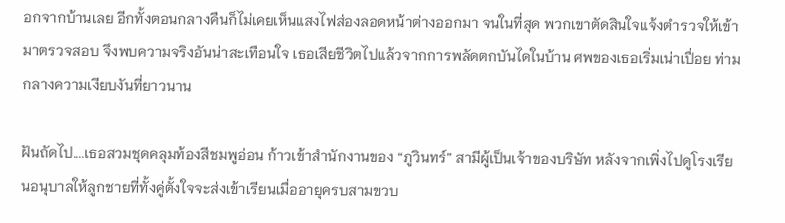อกจากบ้านเลย อีกทั้งตอนกลางคืนก็ไม่เคยเห็นแสงไฟส่องลอดหน้าต่างออกมา จนในที่สุด พวกเขาตัดสินใจแจ้งตำรวจให้เข้ามาตรวจสอบ จึงพบความจริงอันน่าสะเทือนใจ เธอเสียชีวิตไปแล้วจากการพลัดตกบันไดในบ้าน ศพของเธอเริ่มเน่าเปื่อย ท่ามกลางความเงียบงันที่ยาวนาน

ฝันถัดไป....เธอสวมชุดคลุมท้องสีชมพูอ่อน ก้าวเข้าสำนักงานของ “ภูวินทร์” สามีผู้เป็นเจ้าของบริษัท หลังจากเพิ่งไปดูโรงเรียนอนุบาลให้ลูกชายที่ทั้งคู่ตั้งใจจะส่งเข้าเรียนเมื่ออายุครบสามขวบ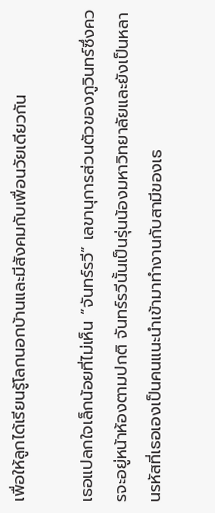เพื่อให้ลูกได้เรียนรู้โลกนอกบ้านและมีสังคมกับเพื่อนวัยเดียวกัน

เธอแปลกใจเล็กน้อยที่ไม่เห็น “จันทร์รวี” เลขานุการส่วนตัวของภูวินทร์ซึ่งควรจะอยู่หน้าห้องตามปกติ จันทร์รวีนั้นเป็นรุ่นน้องมหาวิทยาลัยและยังเป็นหลานรหัสที่เธอเองเป็นคนแนะนำเข้ามาทำงานกับสามีของเธ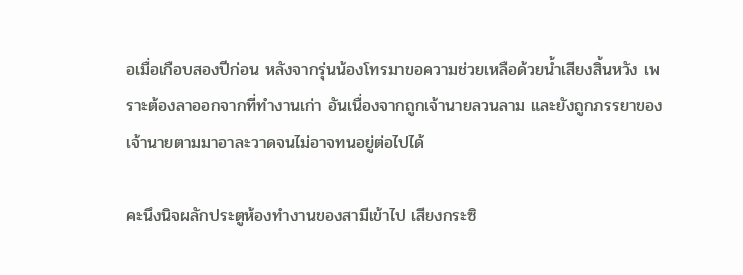อเมื่อเกือบสองปีก่อน หลังจากรุ่นน้องโทรมาขอความช่วยเหลือด้วยน้ำเสียงสิ้นหวัง เพราะต้องลาออกจากที่ทำงานเก่า อันเนื่องจากถูกเจ้านายลวนลาม และยังถูกภรรยาของเจ้านายตามมาอาละวาดจนไม่อาจทนอยู่ต่อไปได้

คะนึงนิจผลักประตูห้องทำงานของสามีเข้าไป เสียงกระซิ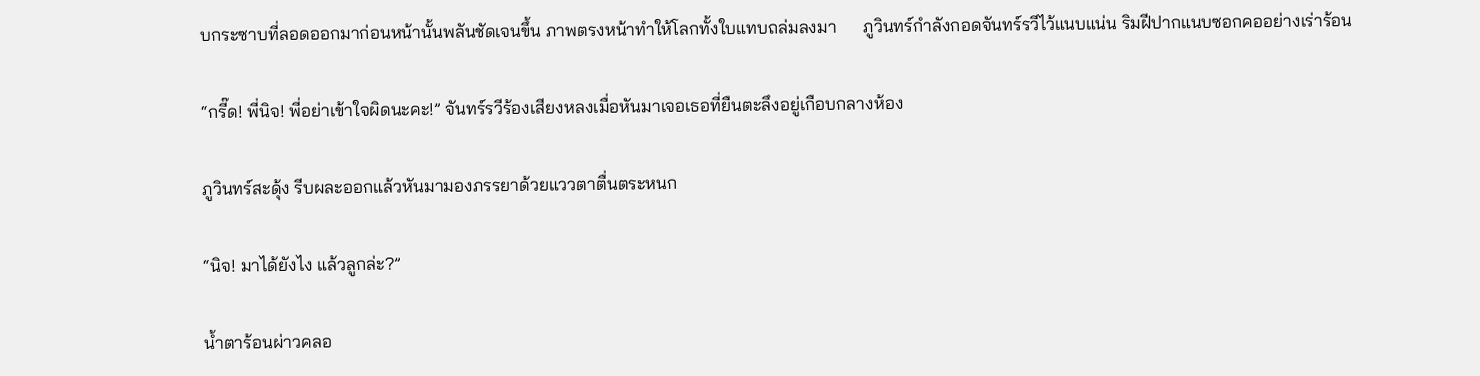บกระซาบที่ลอดออกมาก่อนหน้านั้นพลันชัดเจนขึ้น ภาพตรงหน้าทำให้โลกทั้งใบแทบถล่มลงมา      ภูวินทร์กำลังกอดจันทร์รวีไว้แนบแน่น ริมฝีปากแนบซอกคออย่างเร่าร้อน

“กรี๊ด! พี่นิจ! พี่อย่าเข้าใจผิดนะคะ!” จันทร์รวีร้องเสียงหลงเมื่อหันมาเจอเธอที่ยืนตะลึงอยู่เกือบกลางห้อง

ภูวินทร์สะดุ้ง รีบผละออกแล้วหันมามองภรรยาด้วยแววตาตื่นตระหนก

“นิจ! มาได้ยังไง แล้วลูกล่ะ?”

น้ำตาร้อนผ่าวคลอ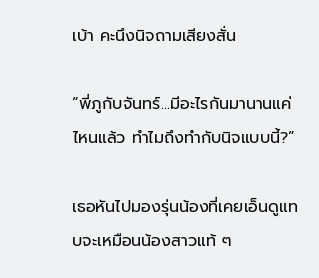เบ้า คะนึงนิจถามเสียงสั่น

“พี่ภูกับจันทร์...มีอะไรกันมานานแค่ไหนแล้ว ทำไมถึงทำกับนิจแบบนี้?”

เธอหันไปมองรุ่นน้องที่เคยเอ็นดูแทบจะเหมือนน้องสาวแท้ ๆ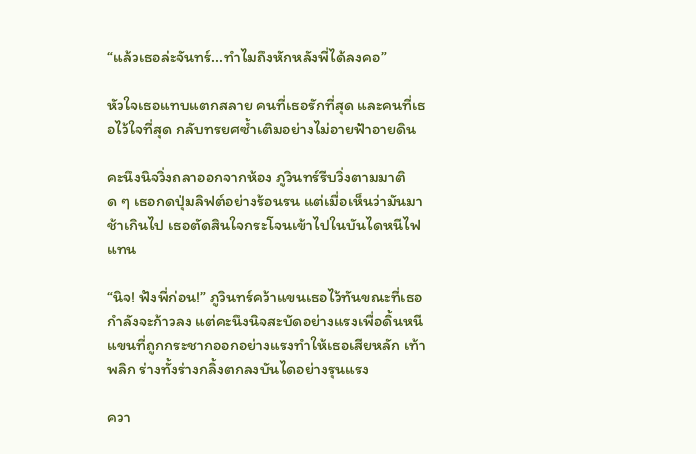“แล้วเธอล่ะจันทร์...ทำไมถึงหักหลังพี่ได้ลงคอ”

หัวใจเธอแทบแตกสลาย คนที่เธอรักที่สุด และคนที่เธอไว้ใจที่สุด กลับทรยศซ้ำเติมอย่างไม่อายฟ้าอายดิน

คะนึงนิจวิ่งถลาออกจากห้อง ภูวินทร์รีบวิ่งตามมาติด ๆ เธอกดปุ่มลิฟต์อย่างร้อนรน แต่เมื่อเห็นว่ามันมาช้าเกินไป เธอตัดสินใจกระโจนเข้าไปในบันไดหนีไฟแทน

“นิจ! ฟังพี่ก่อน!” ภูวินทร์คว้าแขนเธอไว้ทันขณะที่เธอกำลังจะก้าวลง แต่คะนึงนิจสะบัดอย่างแรงเพื่อดิ้นหนี แขนที่ถูกกระชากออกอย่างแรงทำให้เธอเสียหลัก เท้าพลิก ร่างทั้งร่างกลิ้งตกลงบันไดอย่างรุนแรง

ควา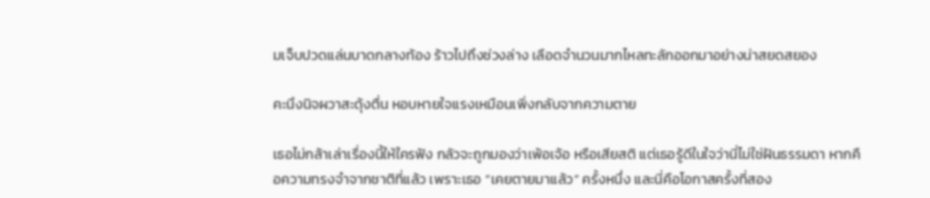มเจ็บปวดแล่นบาดกลางท้อง ร้าวไปถึงช่วงล่าง เลือดจำนวนมากไหลทะลักออกมาอย่างน่าสยดสยอง

คะนึงนิจผวาสะดุ้งตื่น หอบหายใจแรงเหมือนเพิ่งกลับจากความตาย

เธอไม่กล้าเล่าเรื่องนี้ให้ใครฟัง กลัวจะถูกมองว่าเพ้อเจ้อ หรือเสียสติ แต่เธอรู้ดีในใจว่านี่ไม่ใช่ฝันธรรมดา หากคือความทรงจำจากชาติที่แล้ว เพราะเธอ “เคยตายมาแล้ว” ครั้งหนึ่ง และนี่คือโอกาสครั้งที่สอง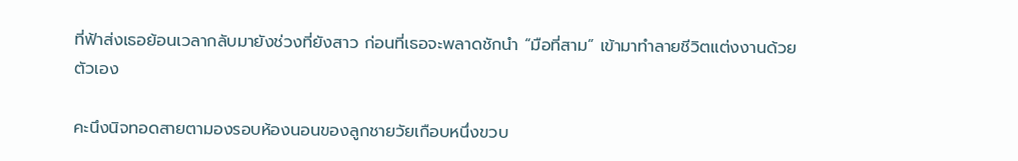ที่ฟ้าส่งเธอย้อนเวลากลับมายังช่วงที่ยังสาว ก่อนที่เธอจะพลาดชักนำ “มือที่สาม” เข้ามาทำลายชีวิตแต่งงานด้วยตัวเอง

คะนึงนิจทอดสายตามองรอบห้องนอนของลูกชายวัยเกือบหนึ่งขวบ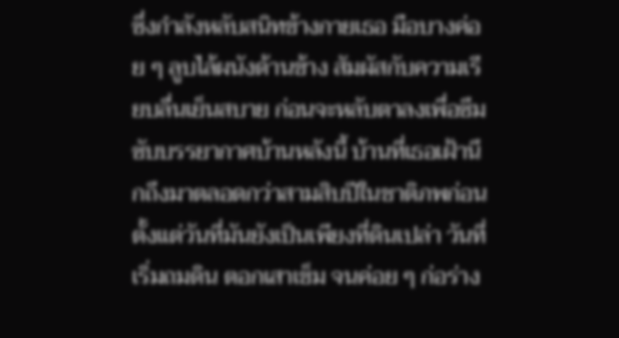ซึ่งกำลังหลับสนิทข้างกายเธอ มือบางค่อย ๆ ลูบไล้ผนังด้านข้าง สัมผัสกับความเรียบลื่นเย็นสบาย ก่อนจะหลับตาลงเพื่อซึมซับบรรยากาศบ้านหลังนี้ บ้านที่เธอเฝ้านึกถึงมาตลอดกว่าสามสิบปีในชาติภพก่อน ตั้งแต่วันที่มันยังเป็นเพียงที่ดินเปล่า วันที่เริ่มถมดิน ตอกเสาเข็ม จนค่อย ๆ ก่อร่าง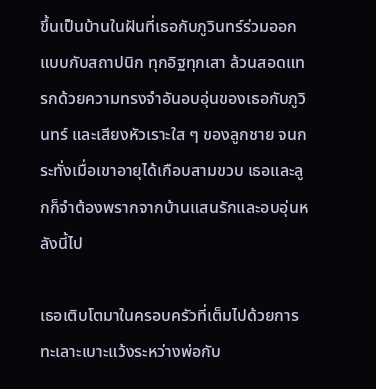ขึ้นเป็นบ้านในฝันที่เธอกับภูวินทร์ร่วมออกแบบกับสถาปนิก ทุกอิฐทุกเสา ล้วนสอดแทรกด้วยความทรงจำอันอบอุ่นของเธอกับภูวินทร์ และเสียงหัวเราะใส ๆ ของลูกชาย จนกระทั่งเมื่อเขาอายุได้เกือบสามขวบ เธอและลูกก็จำต้องพรากจากบ้านแสนรักและอบอุ่นหลังนี้ไป

เธอเติบโตมาในครอบครัวที่เต็มไปด้วยการทะเลาะเบาะแว้งระหว่างพ่อกับ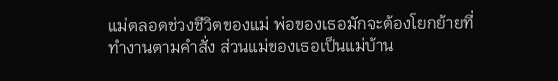แม่ตลอดช่วงชีวิตของแม่ พ่อของเธอมักจะต้องโยกย้ายที่ทำงานตามคำสั่ง ส่วนแม่ของเธอเป็นแม่บ้าน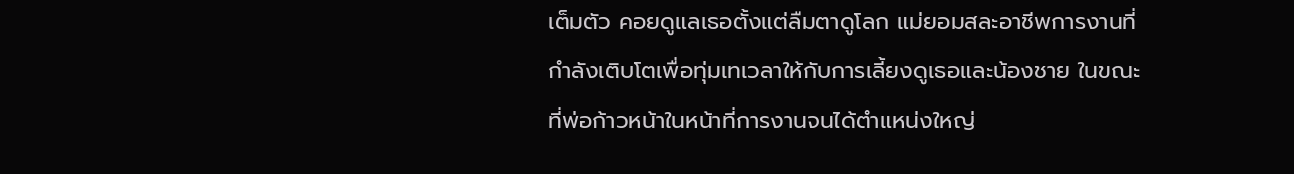เต็มตัว คอยดูแลเธอตั้งแต่ลืมตาดูโลก แม่ยอมสละอาชีพการงานที่กำลังเติบโตเพื่อทุ่มเทเวลาให้กับการเลี้ยงดูเธอและน้องชาย ในขณะที่พ่อก้าวหน้าในหน้าที่การงานจนได้ตำแหน่งใหญ่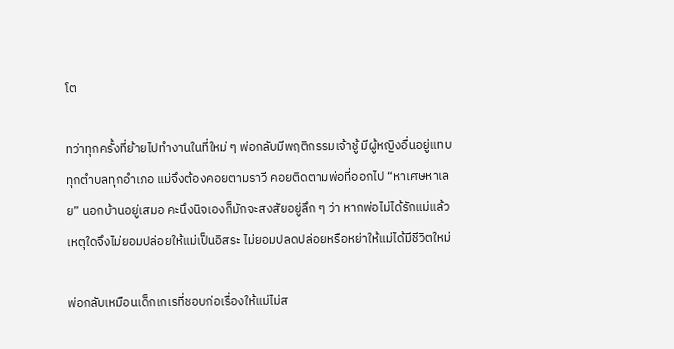โต

ทว่าทุกครั้งที่ย้ายไปทำงานในที่ใหม่ ๆ พ่อกลับมีพฤติกรรมเจ้าชู้ มีผู้หญิงอื่นอยู่แทบทุกตำบลทุกอำเภอ แม่จึงต้องคอยตามราวี คอยติดตามพ่อที่ออกไป “หาเศษหาเลย” นอกบ้านอยู่เสมอ คะนึงนิจเองก็มักจะสงสัยอยู่ลึก ๆ ว่า หากพ่อไม่ได้รักแม่แล้ว เหตุใดจึงไม่ยอมปล่อยให้แม่เป็นอิสระ ไม่ยอมปลดปล่อยหรือหย่าให้แม่ได้มีชีวิตใหม่

พ่อกลับเหมือนเด็กเกเรที่ชอบก่อเรื่องให้แม่ไม่ส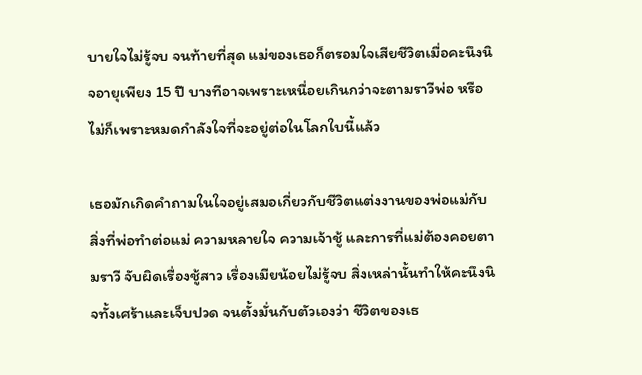บายใจไม่รู้จบ จนท้ายที่สุด แม่ของเธอก็ตรอมใจเสียชีวิตเมื่อคะนึงนิจอายุเพียง 15 ปี บางทีอาจเพราะเหนื่อยเกินกว่าจะตามราวีพ่อ หรือไม่ก็เพราะหมดกำลังใจที่จะอยู่ต่อในโลกใบนี้แล้ว

เธอมักเกิดคำถามในใจอยู่เสมอเกี่ยวกับชีวิตแต่งงานของพ่อแม่กับสิ่งที่พ่อทำต่อแม่ ความหลายใจ ความเจ้าชู้ และการที่แม่ต้องคอยตามราวี จับผิดเรื่องชู้สาว เรื่องเมียน้อยไม่รู้จบ สิ่งเหล่านั้นทำให้คะนึงนิจทั้งเศร้าและเจ็บปวด จนตั้งมั่นกับตัวเองว่า ชีวิตของเธ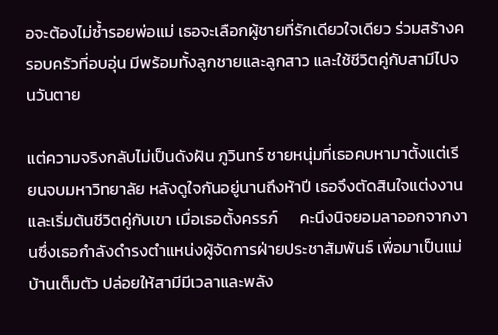อจะต้องไม่ซ้ำรอยพ่อแม่ เธอจะเลือกผู้ชายที่รักเดียวใจเดียว ร่วมสร้างครอบครัวที่อบอุ่น มีพร้อมทั้งลูกชายและลูกสาว และใช้ชีวิตคู่กับสามีไปจนวันตาย

แต่ความจริงกลับไม่เป็นดังฝัน ภูวินทร์ ชายหนุ่มที่เธอคบหามาตั้งแต่เรียนจบมหาวิทยาลัย หลังดูใจกันอยู่นานถึงห้าปี เธอจึงตัดสินใจแต่งงานและเริ่มต้นชีวิตคู่กับเขา เมื่อเธอตั้งครรภ์      คะนึงนิจยอมลาออกจากงานซึ่งเธอกำลังดำรงตำแหน่งผู้จัดการฝ่ายประชาสัมพันธ์ เพื่อมาเป็นแม่บ้านเต็มตัว ปล่อยให้สามีมีเวลาและพลัง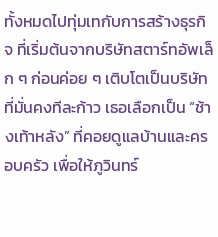ทั้งหมดไปทุ่มเทกับการสร้างธุรกิจ ที่เริ่มต้นจากบริษัทสตาร์ทอัพเล็ก ๆ ก่อนค่อย ๆ เติบโตเป็นบริษัทที่มั่นคงทีละก้าว เธอเลือกเป็น “ช้างเท้าหลัง” ที่คอยดูแลบ้านและครอบครัว เพื่อให้ภูวินทร์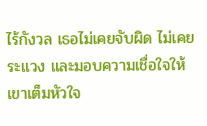ไร้กังวล เธอไม่เคยจับผิด ไม่เคยระแวง และมอบความเชื่อใจให้เขาเต็มหัวใจ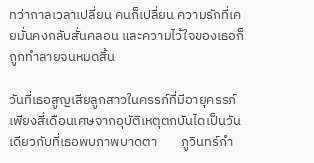ทว่ากาลเวลาเปลี่ยน คนก็เปลี่ยน ความรักที่เคยมั่นคงกลับสั่นคลอน และความไว้ใจของเธอก็ถูกทำลายจนหมดสิ้น

วันที่เธอสูญเสียลูกสาวในครรภ์ที่มีอายุครรภ์เพียงสี่เดือนเศษจากอุบัติเหตุตกบันไดเป็นวันเดียวกับที่เธอพบภาพบาดตา        ภูวินทร์กำ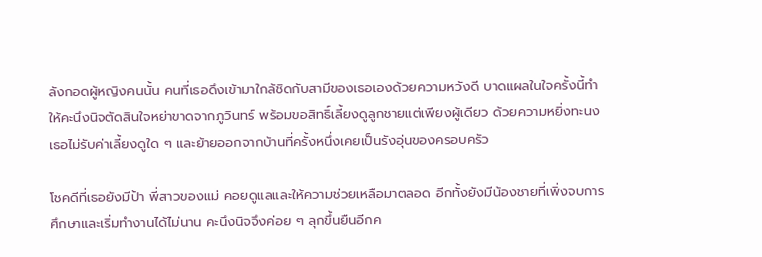ลังกอดผู้หญิงคนนั้น คนที่เธอดึงเข้ามาใกล้ชิดกับสามีของเธอเองด้วยความหวังดี บาดแผลในใจครั้งนี้ทำให้คะนึงนิจตัดสินใจหย่าขาดจากภูวินทร์ พร้อมขอสิทธิ์เลี้ยงดูลูกชายแต่เพียงผู้เดียว ด้วยความหยิ่งทะนง เธอไม่รับค่าเลี้ยงดูใด ๆ และย้ายออกจากบ้านที่ครั้งหนึ่งเคยเป็นรังอุ่นของครอบครัว

โชคดีที่เธอยังมีป้า พี่สาวของแม่ คอยดูแลและให้ความช่วยเหลือมาตลอด อีกทั้งยังมีน้องชายที่เพิ่งจบการศึกษาและเริ่มทำงานได้ไม่นาน คะนึงนิจจึงค่อย ๆ ลุกขึ้นยืนอีกค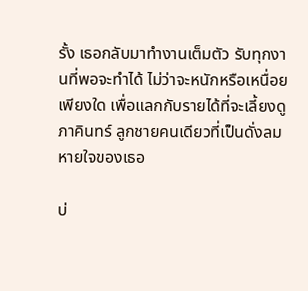รั้ง เธอกลับมาทำงานเต็มตัว รับทุกงานที่พอจะทำได้ ไม่ว่าจะหนักหรือเหนื่อยเพียงใด เพื่อแลกกับรายได้ที่จะเลี้ยงดูภาคินทร์ ลูกชายคนเดียวที่เป็นดั่งลมหายใจของเธอ

บ่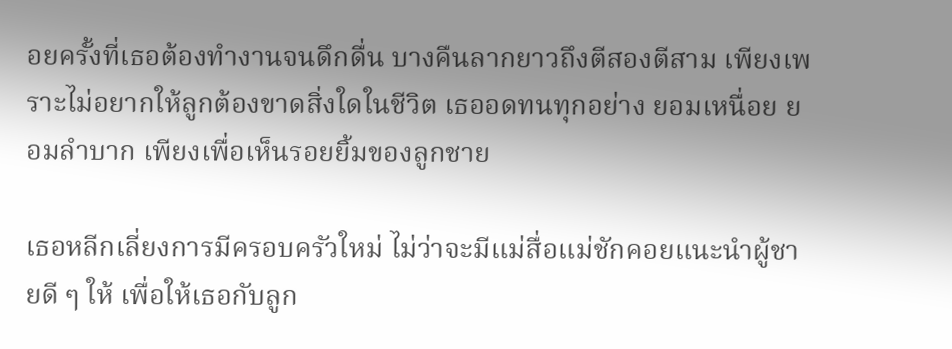อยครั้งที่เธอต้องทำงานจนดึกดื่น บางคืนลากยาวถึงตีสองตีสาม เพียงเพราะไม่อยากให้ลูกต้องขาดสิ่งใดในชีวิต เธออดทนทุกอย่าง ยอมเหนื่อย ยอมลำบาก เพียงเพื่อเห็นรอยยิ้มของลูกชาย

เธอหลีกเลี่ยงการมีครอบครัวใหม่ ไม่ว่าจะมีแม่สื่อแม่ชักคอยแนะนำผู้ชายดี ๆ ให้ เพื่อให้เธอกับลูก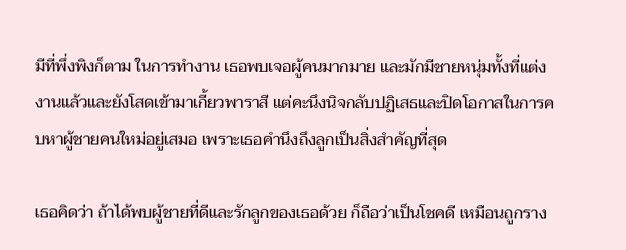มีที่พึ่งพิงก็ตาม ในการทำงาน เธอพบเจอผู้คนมากมาย และมักมีชายหนุ่มทั้งที่แต่งงานแล้วและยังโสดเข้ามาเกี้ยวพาราสี แต่คะนึงนิจกลับปฏิเสธและปิดโอกาสในการคบหาผู้ชายคนใหม่อยู่เสมอ เพราะเธอคำนึงถึงลูกเป็นสิ่งสำคัญที่สุด

เธอคิดว่า ถ้าได้พบผู้ชายที่ดีและรักลูกของเธอด้วย ก็ถือว่าเป็นโชคดี เหมือนถูกราง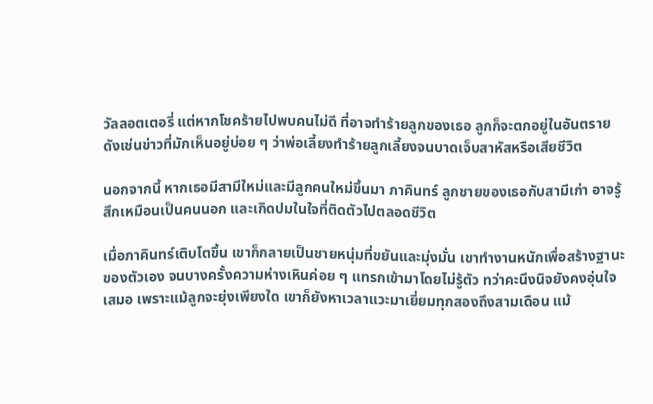วัลลอตเตอรี่ แต่หากโชคร้ายไปพบคนไม่ดี ที่อาจทำร้ายลูกของเธอ ลูกก็จะตกอยู่ในอันตราย ดังเช่นข่าวที่มักเห็นอยู่บ่อย ๆ ว่าพ่อเลี้ยงทำร้ายลูกเลี้ยงจนบาดเจ็บสาหัสหรือเสียชีวิต

นอกจากนี้ หากเธอมีสามีใหม่และมีลูกคนใหม่ขึ้นมา ภาคินทร์ ลูกชายของเธอกับสามีเก่า อาจรู้สึกเหมือนเป็นคนนอก และเกิดปมในใจที่ติดตัวไปตลอดชีวิต

เมื่อภาคินทร์เติบโตขึ้น เขาก็กลายเป็นชายหนุ่มที่ขยันและมุ่งมั่น เขาทำงานหนักเพื่อสร้างฐานะของตัวเอง จนบางครั้งความห่างเหินค่อย ๆ แทรกเข้ามาโดยไม่รู้ตัว ทว่าคะนึงนิจยังคงอุ่นใจเสมอ เพราะแม้ลูกจะยุ่งเพียงใด เขาก็ยังหาเวลาแวะมาเยี่ยมทุกสองถึงสามเดือน แม้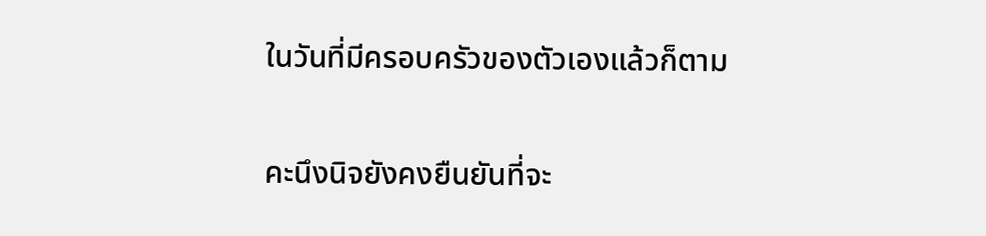ในวันที่มีครอบครัวของตัวเองแล้วก็ตาม

คะนึงนิจยังคงยืนยันที่จะ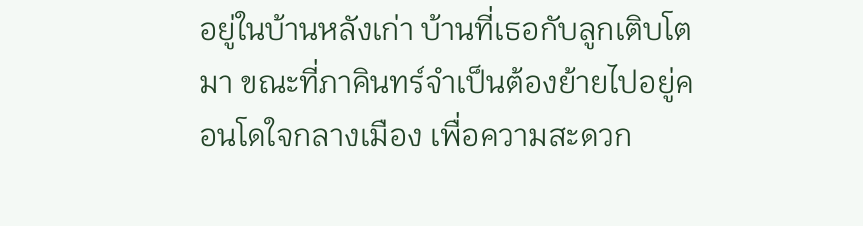อยู่ในบ้านหลังเก่า บ้านที่เธอกับลูกเติบโตมา ขณะที่ภาคินทร์จำเป็นต้องย้ายไปอยู่คอนโดใจกลางเมือง เพื่อความสะดวก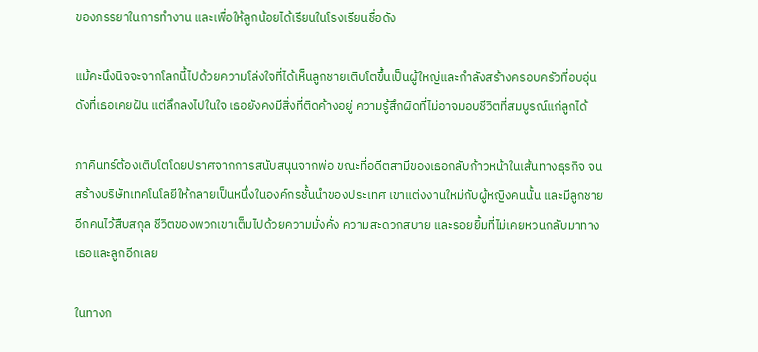ของภรรยาในการทำงาน และเพื่อให้ลูกน้อยได้เรียนในโรงเรียนชื่อดัง

แม้คะนึงนิจจะจากโลกนี้ไปด้วยความโล่งใจที่ได้เห็นลูกชายเติบโตขึ้นเป็นผู้ใหญ่และกำลังสร้างครอบครัวที่อบอุ่นดังที่เธอเคยฝัน แต่ลึกลงไปในใจ เธอยังคงมีสิ่งที่ติดค้างอยู่ ความรู้สึกผิดที่ไม่อาจมอบชีวิตที่สมบูรณ์แก่ลูกได้

ภาคินทร์ต้องเติบโตโดยปราศจากการสนับสนุนจากพ่อ ขณะที่อดีตสามีของเธอกลับก้าวหน้าในเส้นทางธุรกิจ จนสร้างบริษัทเทคโนโลยีให้กลายเป็นหนึ่งในองค์กรชั้นนำของประเทศ เขาแต่งงานใหม่กับผู้หญิงคนนั้น และมีลูกชายอีกคนไว้สืบสกุล ชีวิตของพวกเขาเต็มไปด้วยความมั่งคั่ง ความสะดวกสบาย และรอยยิ้มที่ไม่เคยหวนกลับมาทางเธอและลูกอีกเลย

ในทางก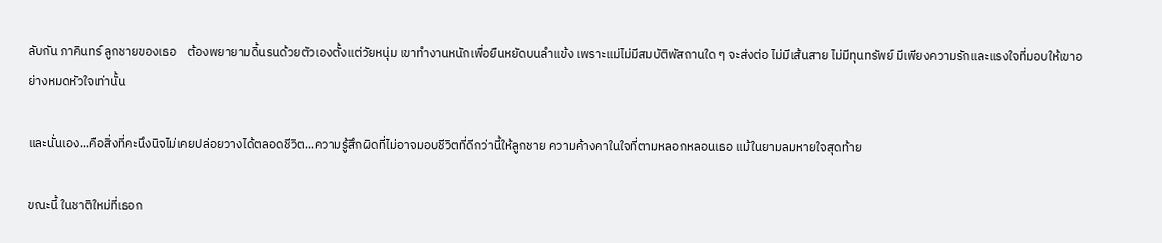ลับกัน ภาคินทร์ ลูกชายของเธอ    ต้องพยายามดิ้นรนด้วยตัวเองตั้งแต่วัยหนุ่ม เขาทำงานหนักเพื่อยืนหยัดบนลำแข้ง เพราะแม่ไม่มีสมบัติพัสถานใด ๆ จะส่งต่อ ไม่มีเส้นสาย ไม่มีทุนทรัพย์ มีเพียงความรักและแรงใจที่มอบให้เขาอย่างหมดหัวใจเท่านั้น

และนั่นเอง...คือสิ่งที่คะนึงนิจไม่เคยปล่อยวางได้ตลอดชีวิต...ความรู้สึกผิดที่ไม่อาจมอบชีวิตที่ดีกว่านี้ให้ลูกชาย ความค้างคาในใจที่ตามหลอกหลอนเธอ แม้ในยามลมหายใจสุดท้าย

ขณะนี้ ในชาติใหม่ที่เธอก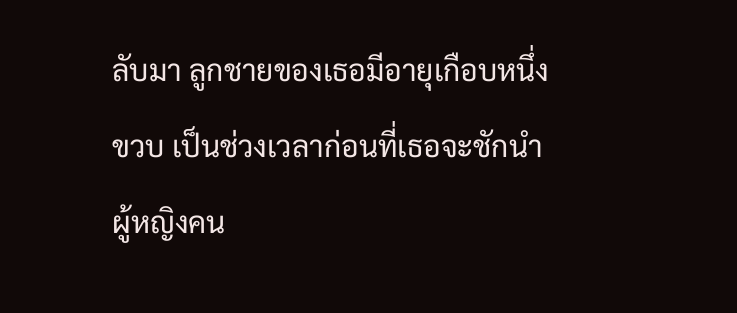ลับมา ลูกชายของเธอมีอายุเกือบหนึ่งขวบ เป็นช่วงเวลาก่อนที่เธอจะชักนำผู้หญิงคน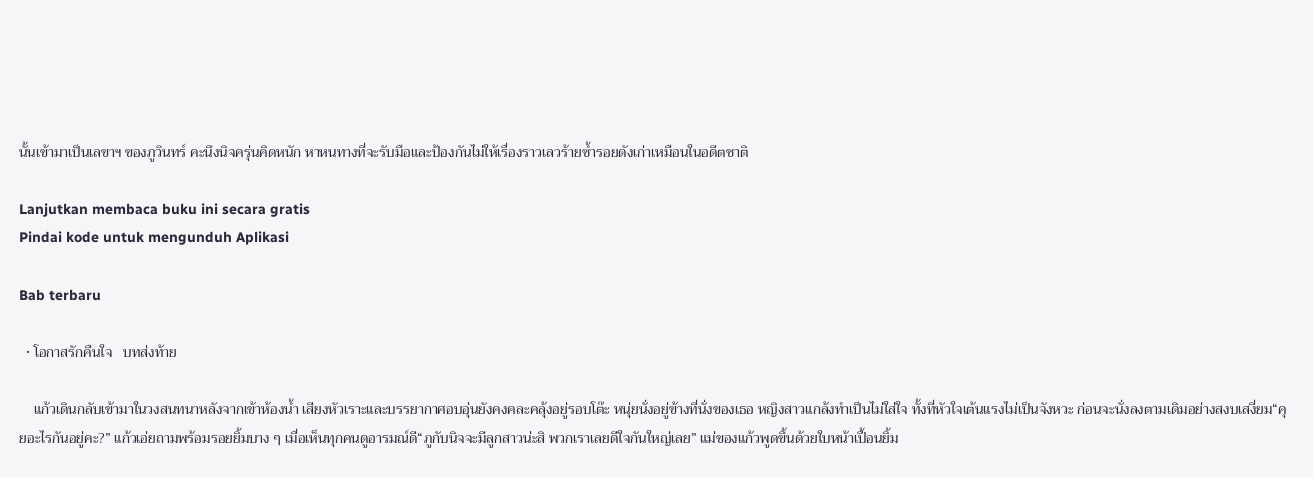นั้นเข้ามาเป็นเลขาฯ ของภูวินทร์ คะนึงนิจครุ่นคิดหนัก หาหนทางที่จะรับมือและป้องกันไม่ให้เรื่องราวเลวร้ายซ้ำรอยดังเก่าเหมือนในอดีตชาติ

Lanjutkan membaca buku ini secara gratis
Pindai kode untuk mengunduh Aplikasi

Bab terbaru

  • โอกาสรักคืนใจ   บทส่งท้าย

    แก้วเดินกลับเข้ามาในวงสนทนาหลังจากเข้าห้องน้ำ เสียงหัวเราะและบรรยากาศอบอุ่นยังคงคละคลุ้งอยู่รอบโต๊ะ หนุ่ยนั่งอยู่ข้างที่นั่งของเธอ หญิงสาวแกล้งทำเป็นไม่ใส่ใจ ทั้งที่หัวใจเต้นแรงไม่เป็นจังหวะ ก่อนจะนั่งลงตามเดิมอย่างสงบเสงี่ยม“คุยอะไรกันอยู่คะ?” แก้วเอ่ยถามพร้อมรอยยิ้มบาง ๆ เมื่อเห็นทุกคนดูอารมณ์ดี“ภูกับนิจจะมีลูกสาวน่ะสิ พวกเราเลยดีใจกันใหญ่เลย” แม่ของแก้วพูดขึ้นด้วยใบหน้าเปื้อนยิ้ม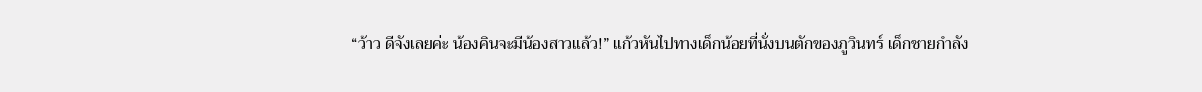“ว้าว ดีจังเลยค่ะ น้องคินจะมีน้องสาวแล้ว!” แก้วหันไปทางเด็กน้อยที่นั่งบนตักของภูวินทร์ เด็กชายกำลัง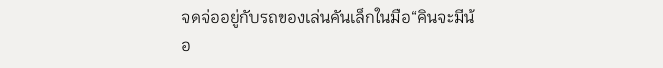จดจ่ออยู่กับรถของเล่นคันเล็กในมือ“คินจะมีน้อ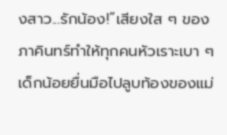งสาว...รักน้อง!”เสียงใส ๆ ของภาคินทร์ทำให้ทุกคนหัวเราะเบา ๆ เด็กน้อยยื่นมือไปลูบท้องของแม่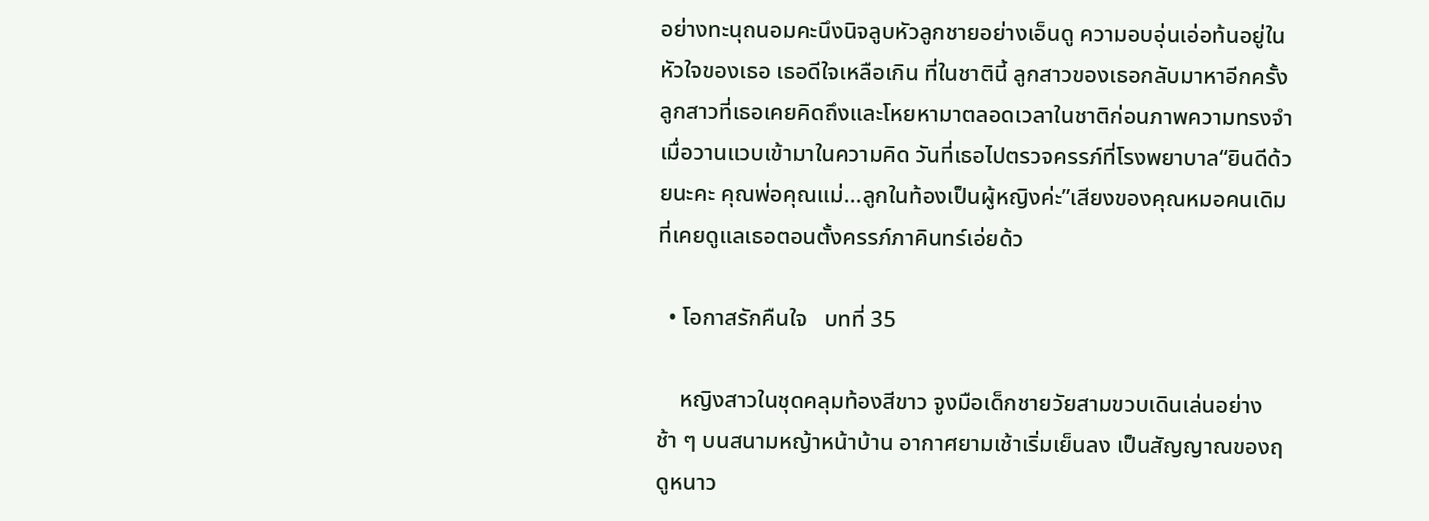อย่างทะนุถนอมคะนึงนิจลูบหัวลูกชายอย่างเอ็นดู ความอบอุ่นเอ่อท้นอยู่ในหัวใจของเธอ เธอดีใจเหลือเกิน ที่ในชาตินี้ ลูกสาวของเธอกลับมาหาอีกครั้ง ลูกสาวที่เธอเคยคิดถึงและโหยหามาตลอดเวลาในชาติก่อนภาพความทรงจำเมื่อวานแวบเข้ามาในความคิด วันที่เธอไปตรวจครรภ์ที่โรงพยาบาล“ยินดีด้วยนะคะ คุณพ่อคุณแม่...ลูกในท้องเป็นผู้หญิงค่ะ”เสียงของคุณหมอคนเดิมที่เคยดูแลเธอตอนตั้งครรภ์ภาคินทร์เอ่ยด้ว

  • โอกาสรักคืนใจ   บทที่ 35

    หญิงสาวในชุดคลุมท้องสีขาว จูงมือเด็กชายวัยสามขวบเดินเล่นอย่างช้า ๆ บนสนามหญ้าหน้าบ้าน อากาศยามเช้าเริ่มเย็นลง เป็นสัญญาณของฤดูหนาว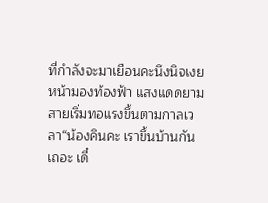ที่กำลังจะมาเยือนคะนึงนิจเงยหน้ามองท้องฟ้า แสงแดดยามสายเริ่มทอแรงขึ้นตามกาลเวลา“น้องคินคะ เราขึ้นบ้านกันเถอะ เดี๋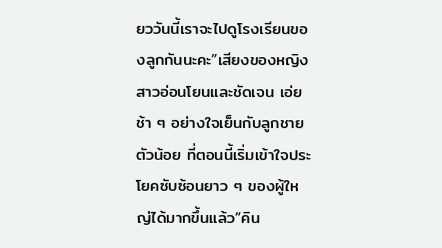ยววันนี้เราจะไปดูโรงเรียนของลูกกันนะคะ”เสียงของหญิงสาวอ่อนโยนและชัดเจน เอ่ยช้า ๆ อย่างใจเย็นกับลูกชายตัวน้อย ที่ตอนนี้เริ่มเข้าใจประโยคซับซ้อนยาว ๆ ของผู้ใหญ่ได้มากขึ้นแล้ว“คิน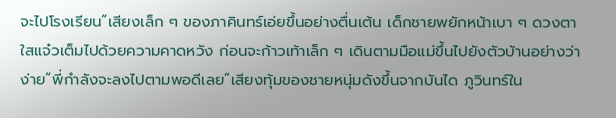จะไปโรงเรียน”เสียงเล็ก ๆ ของภาคินทร์เอ่ยขึ้นอย่างตื่นเต้น เด็กชายพยักหน้าเบา ๆ ดวงตาใสแจ๋วเต็มไปด้วยความคาดหวัง ก่อนจะก้าวเท้าเล็ก ๆ เดินตามมือแม่ขึ้นไปยังตัวบ้านอย่างว่าง่าย“พี่กำลังจะลงไปตามพอดีเลย”เสียงทุ้มของชายหนุ่มดังขึ้นจากบันได ภูวินทร์ใน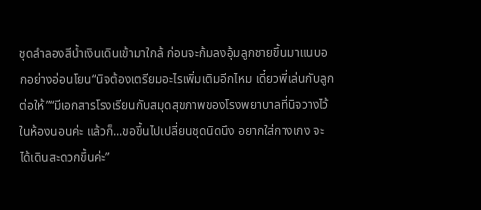ชุดลำลองสีน้ำเงินเดินเข้ามาใกล้ ก่อนจะก้มลงอุ้มลูกชายขึ้นมาแนบอกอย่างอ่อนโยน“นิจต้องเตรียมอะไรเพิ่มเติมอีกไหม เดี๋ยวพี่เล่นกับลูกต่อให้”“มีเอกสารโรงเรียนกับสมุดสุขภาพของโรงพยาบาลที่นิจวางไว้ในห้องนอนค่ะ แล้วก็...ขอขึ้นไปเปลี่ยนชุดนิดนึง อยากใส่กางเกง จะได้เดินสะดวกขึ้นค่ะ”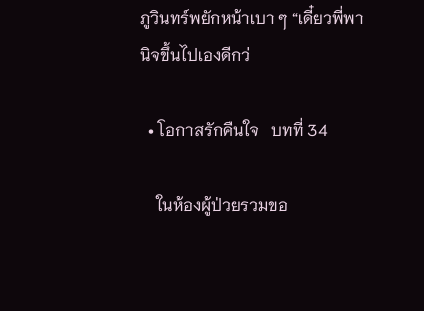ภูวินทร์พยักหน้าเบา ๆ “เดี๋ยวพี่พานิจขึ้นไปเองดีกว่

  • โอกาสรักคืนใจ   บทที่ 34

    ในห้องผู้ป่วยรวมขอ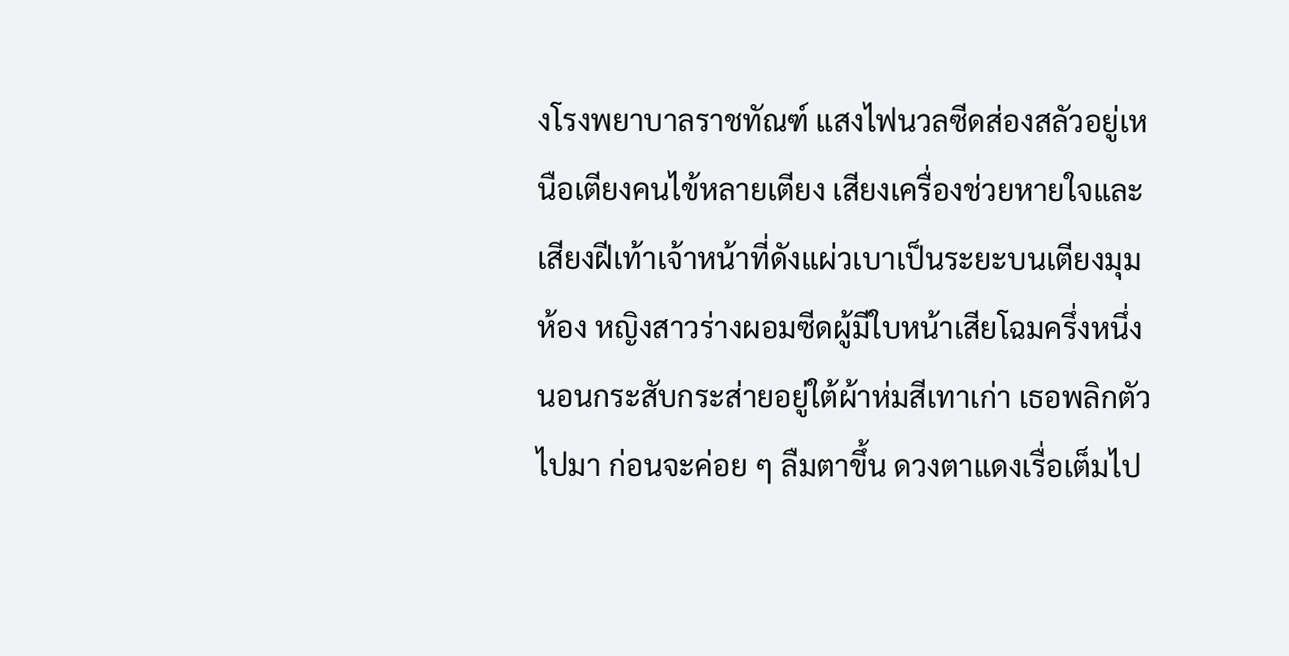งโรงพยาบาลราชทัณฑ์ แสงไฟนวลซีดส่องสลัวอยู่เหนือเตียงคนไข้หลายเตียง เสียงเครื่องช่วยหายใจและเสียงฝีเท้าเจ้าหน้าที่ดังแผ่วเบาเป็นระยะบนเตียงมุมห้อง หญิงสาวร่างผอมซีดผู้มีใบหน้าเสียโฉมครึ่งหนึ่งนอนกระสับกระส่ายอยู่ใต้ผ้าห่มสีเทาเก่า เธอพลิกตัวไปมา ก่อนจะค่อย ๆ ลืมตาขึ้น ดวงตาแดงเรื่อเต็มไป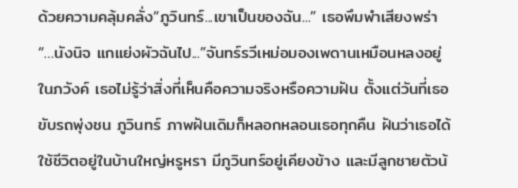ด้วยความคลุ้มคลั่ง“ภูวินทร์...เขาเป็นของฉัน...” เธอพึมพำเสียงพร่า “…นังนิจ แกแย่งผัวฉันไป...”จันทร์รวีเหม่อมองเพดานเหมือนหลงอยู่ในภวังค์ เธอไม่รู้ว่าสิ่งที่เห็นคือความจริงหรือความฝัน ตั้งแต่วันที่เธอขับรถพุ่งชน ภูวินทร์ ภาพฝันเดิมก็หลอกหลอนเธอทุกคืน ฝันว่าเธอได้ใช้ชีวิตอยู่ในบ้านใหญ่หรูหรา มีภูวินทร์อยู่เคียงข้าง และมีลูกชายตัวน้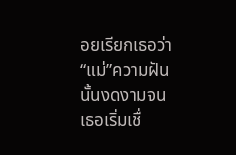อยเรียกเธอว่า “แม่”ความฝันนั้นงดงามจนเธอเริ่มเชื่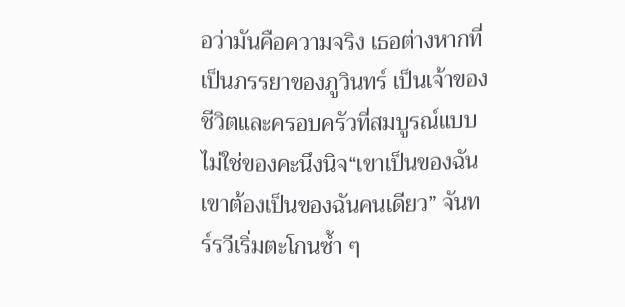อว่ามันคือความจริง เธอต่างหากที่เป็นภรรยาของภูวินทร์ เป็นเจ้าของชีวิตและครอบครัวที่สมบูรณ์แบบ ไม่ใช่ของคะนึงนิจ“เขาเป็นของฉัน เขาต้องเป็นของฉันคนเดียว” จันทร์รวีเริ่มตะโกนซ้ำ ๆ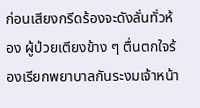ก่อนเสียงกรีดร้องจะดังลั่นทั่วห้อง ผู้ป่วยเตียงข้าง ๆ ตื่นตกใจร้องเรียกพยาบาลกันระงมเจ้าหน้า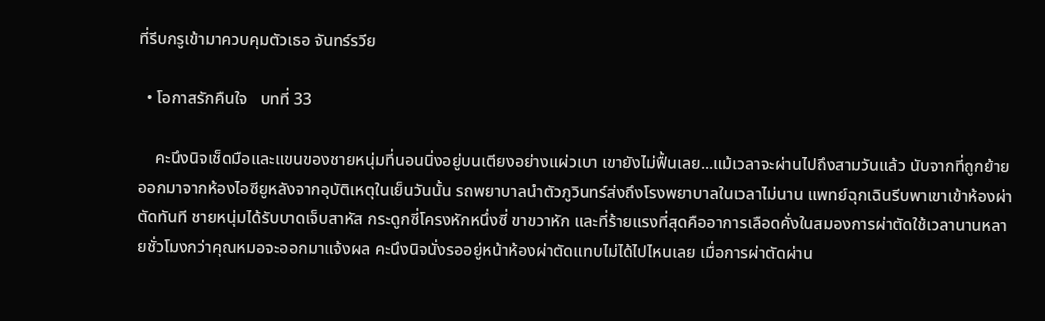ที่รีบกรูเข้ามาควบคุมตัวเธอ จันทร์รวีย

  • โอกาสรักคืนใจ   บทที่ 33

    คะนึงนิจเช็ดมือและแขนของชายหนุ่มที่นอนนิ่งอยู่บนเตียงอย่างแผ่วเบา เขายังไม่ฟื้นเลย...แม้เวลาจะผ่านไปถึงสามวันแล้ว นับจากที่ถูกย้ายออกมาจากห้องไอซียูหลังจากอุบัติเหตุในเย็นวันนั้น รถพยาบาลนำตัวภูวินทร์ส่งถึงโรงพยาบาลในเวลาไม่นาน แพทย์ฉุกเฉินรีบพาเขาเข้าห้องผ่าตัดทันที ชายหนุ่มได้รับบาดเจ็บสาหัส กระดูกซี่โครงหักหนึ่งซี่ ขาขวาหัก และที่ร้ายแรงที่สุดคืออาการเลือดคั่งในสมองการผ่าตัดใช้เวลานานหลายชั่วโมงกว่าคุณหมอจะออกมาแจ้งผล คะนึงนิจนั่งรออยู่หน้าห้องผ่าตัดแทบไม่ได้ไปไหนเลย เมื่อการผ่าตัดผ่าน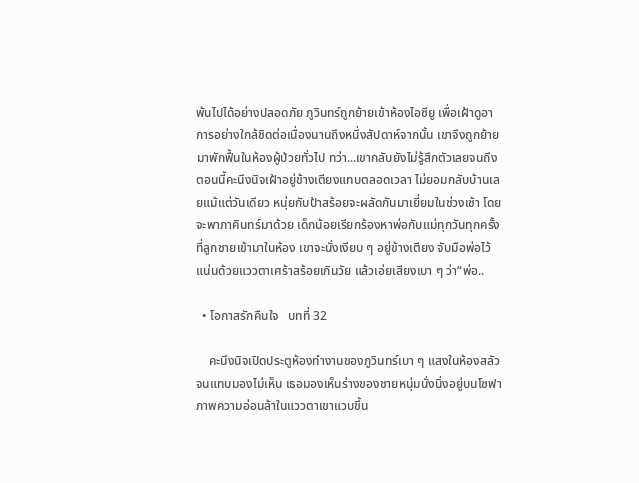พ้นไปได้อย่างปลอดภัย ภูวินทร์ถูกย้ายเข้าห้องไอซียู เพื่อเฝ้าดูอาการอย่างใกล้ชิดต่อเนื่องนานถึงหนึ่งสัปดาห์จากนั้น เขาจึงถูกย้ายมาพักฟื้นในห้องผู้ป่วยทั่วไป ทว่า...เขากลับยังไม่รู้สึกตัวเลยจนถึงตอนนี้คะนึงนิจเฝ้าอยู่ข้างเตียงแทบตลอดเวลา ไม่ยอมกลับบ้านเลยแม้แต่วันเดียว หนุ่ยกับป้าสร้อยจะผลัดกันมาเยี่ยมในช่วงเช้า โดยจะพาภาคินทร์มาด้วย เด็กน้อยเรียกร้องหาพ่อกับแม่ทุกวันทุกครั้งที่ลูกชายเข้ามาในห้อง เขาจะนั่งเงียบ ๆ อยู่ข้างเตียง จับมือพ่อไว้แน่นด้วยแววตาเศร้าสร้อยเกินวัย แล้วเอ่ยเสียงเบา ๆ ว่า“พ่อ..

  • โอกาสรักคืนใจ   บทที่ 32

    คะนึงนิจเปิดประตูห้องทำงานของภูวินทร์เบา ๆ แสงในห้องสลัวจนแทบมองไม่เห็น เธอมองเห็นร่างของชายหนุ่มนั่งนิ่งอยู่บนโซฟา ภาพความอ่อนล้าในแววตาเขาแวบขึ้น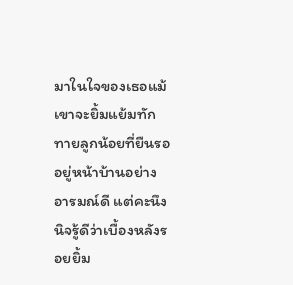มาในใจของเธอแม้เขาจะยิ้มแย้มทักทายลูกน้อยที่ยืนรออยู่หน้าบ้านอย่างอารมณ์ดี แต่คะนึงนิจรู้ดีว่าเบื้องหลังรอยยิ้ม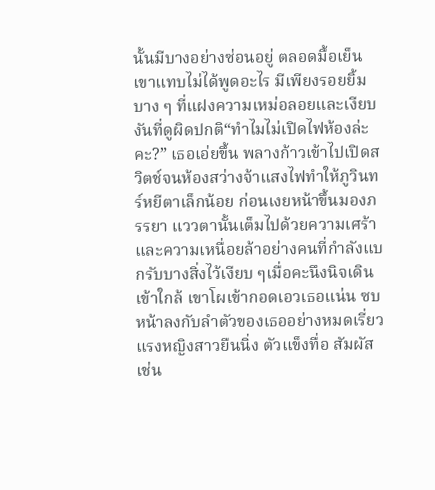นั้นมีบางอย่างซ่อนอยู่ ตลอดมื้อเย็น เขาแทบไม่ได้พูดอะไร มีเพียงรอยยิ้มบาง ๆ ที่แฝงความเหม่อลอยและเงียบงันที่ดูผิดปกติ“ทำไมไม่เปิดไฟห้องล่ะคะ?” เธอเอ่ยขึ้น พลางก้าวเข้าไปเปิดสวิตช์จนห้องสว่างจ้าแสงไฟทำให้ภูวินทร์หยีตาเล็กน้อย ก่อนเงยหน้าขึ้นมองภรรยา แววตานั้นเต็มไปด้วยความเศร้าและความเหนื่อยล้าอย่างคนที่กำลังแบกรับบางสิ่งไว้เงียบ ๆเมื่อคะนึงนิจเดินเข้าใกล้ เขาโผเข้ากอดเอวเธอแน่น ซบหน้าลงกับลำตัวของเธออย่างหมดเรี่ยวแรงหญิงสาวยืนนิ่ง ตัวแข็งทื่อ สัมผัสเช่น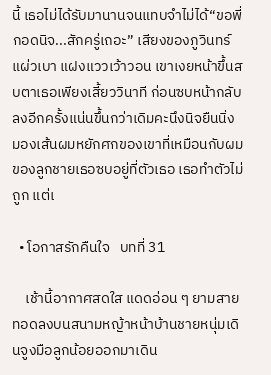นี้ เธอไม่ได้รับมานานจนแทบจำไม่ได้“ขอพี่กอดนิจ...สักครู่เถอะ” เสียงของภูวินทร์แผ่วเบา แฝงแววเว้าวอน เขาเงยหน้าขึ้นสบตาเธอเพียงเสี้ยววินาที ก่อนซบหน้ากลับลงอีกครั้งแน่นขึ้นกว่าเดิมคะนึงนิจยืนนิ่ง มองเส้นผมหยักศกของเขาที่เหมือนกับผมของลูกชายเธอซบอยู่ที่ตัวเธอ เธอทำตัวไม่ถูก แต่เ

  • โอกาสรักคืนใจ   บทที่ 31

    เช้านี้อากาศสดใส แดดอ่อน ๆ ยามสายทอดลงบนสนามหญ้าหน้าบ้านชายหนุ่มเดินจูงมือลูกน้อยออกมาเดิน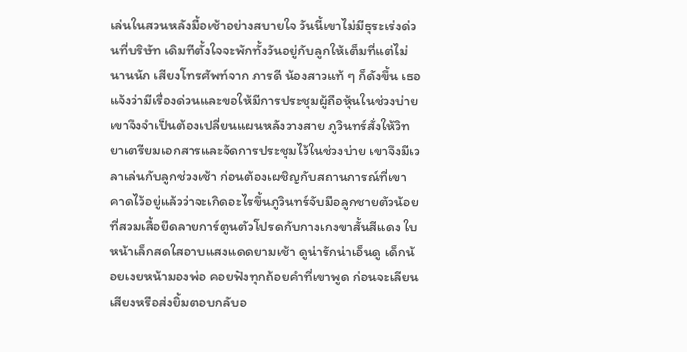เล่นในสวนหลังมื้อเช้าอย่างสบายใจ วันนี้เขาไม่มีธุระเร่งด่วนที่บริษัท เดิมทีตั้งใจจะพักทั้งวันอยู่กับลูกให้เต็มที่แต่ไม่นานนัก เสียงโทรศัพท์จาก ภารดี น้องสาวแท้ ๆ ก็ดังขึ้น เธอแจ้งว่ามีเรื่องด่วนและขอให้มีการประชุมผู้ถือหุ้นในช่วงบ่าย เขาจึงจำเป็นต้องเปลี่ยนแผนหลังวางสาย ภูวินทร์สั่งให้วิทยาเตรียมเอกสารและจัดการประชุมไว้ในช่วงบ่าย เขาจึงมีเวลาเล่นกับลูกช่วงเช้า ก่อนต้องเผชิญกับสถานการณ์ที่เขาคาดไว้อยู่แล้วว่าจะเกิดอะไรขึ้นภูวินทร์จับมือลูกชายตัวน้อยที่สวมเสื้อยืดลายการ์ตูนตัวโปรดกับกางเกงขาสั้นสีแดง ใบหน้าเล็กสดใสอาบแสงแดดยามเช้า ดูน่ารักน่าเอ็นดู เด็กน้อยเงยหน้ามองพ่อ คอยฟังทุกถ้อยคำที่เขาพูด ก่อนจะเลียนเสียงหรือส่งยิ้มตอบกลับอ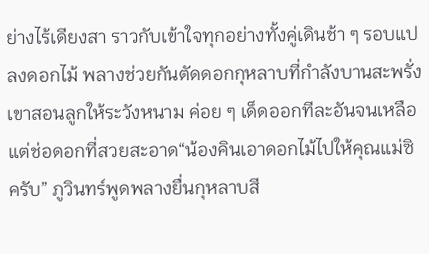ย่างไร้เดียงสา ราวกับเข้าใจทุกอย่างทั้งคู่เดินช้า ๆ รอบแปลงดอกไม้ พลางช่วยกันตัดดอกกุหลาบที่กำลังบานสะพรั่ง เขาสอนลูกให้ระวังหนาม ค่อย ๆ เด็ดออกทีละอันจนเหลือแต่ช่อดอกที่สวยสะอาด“น้องคินเอาดอกไม้ไปให้คุณแม่ซิครับ” ภูวินทร์พูดพลางยื่นกุหลาบสี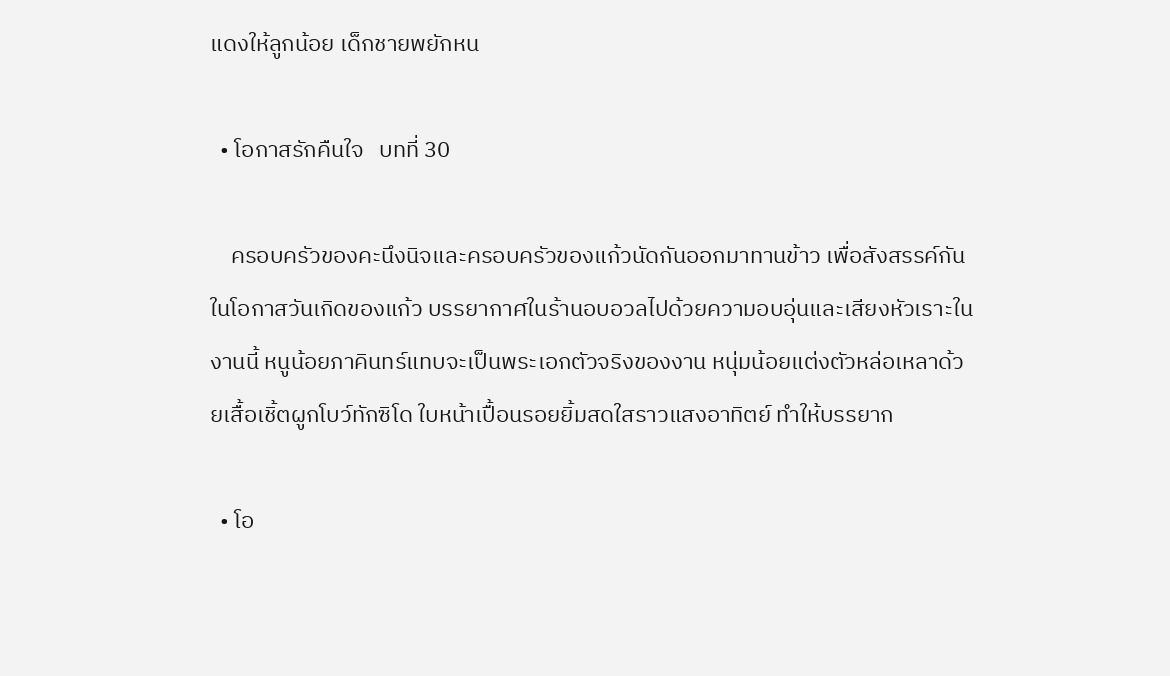แดงให้ลูกน้อย เด็กชายพยักหน

  • โอกาสรักคืนใจ   บทที่ 30

    ครอบครัวของคะนึงนิจและครอบครัวของแก้วนัดกันออกมาทานข้าว เพื่อสังสรรค์กันในโอกาสวันเกิดของแก้ว บรรยากาศในร้านอบอวลไปด้วยความอบอุ่นและเสียงหัวเราะในงานนี้ หนูน้อยภาคินทร์แทบจะเป็นพระเอกตัวจริงของงาน หนุ่มน้อยแต่งตัวหล่อเหลาด้วยเสื้อเชิ้ตผูกโบว์ทักซิโด ใบหน้าเปื้อนรอยยิ้มสดใสราวแสงอาทิตย์ ทำให้บรรยาก

  • โอ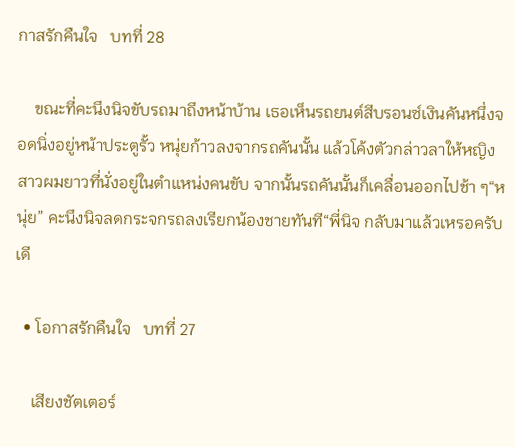กาสรักคืนใจ   บทที่ 28

    ขณะที่คะนึงนิจขับรถมาถึงหน้าบ้าน เธอเห็นรถยนต์สีบรอนซ์เงินคันหนึ่งจอดนิ่งอยู่หน้าประตูรั้ว หนุ่ยก้าวลงจากรถคันนั้น แล้วโค้งตัวกล่าวลาให้หญิงสาวผมยาวที่นั่งอยู่ในตำแหน่งคนขับ จากนั้นรถคันนั้นก็เคลื่อนออกไปช้า ๆ“หนุ่ย” คะนึงนิจลดกระจกรถลงเรียกน้องชายทันที“พี่นิจ กลับมาแล้วเหรอครับ เดี

  • โอกาสรักคืนใจ   บทที่ 27

    เสียงชัตเตอร์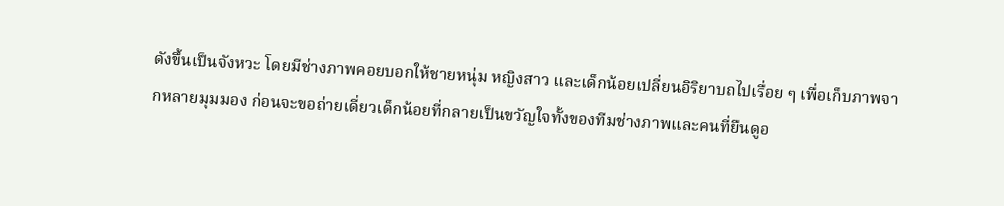ดังขึ้นเป็นจังหวะ โดยมีช่างภาพคอยบอกให้ชายหนุ่ม หญิงสาว และเด็กน้อยเปลี่ยนอิริยาบถไปเรื่อย ๆ เพื่อเก็บภาพจากหลายมุมมอง ก่อนจะขอถ่ายเดี่ยวเด็กน้อยที่กลายเป็นขวัญใจทั้งของทีมช่างภาพและคนที่ยืนดูอ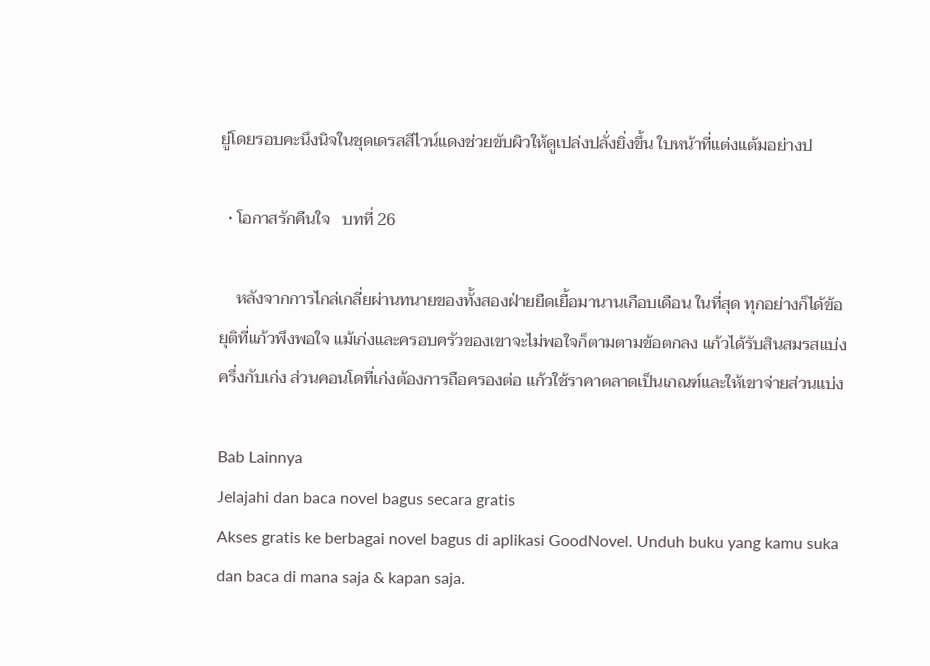ยู่โดยรอบคะนึงนิจในชุดเดรสสีไวน์แดงช่วยขับผิวให้ดูเปล่งปลั่งยิ่งขึ้น ใบหน้าที่แต่งแต้มอย่างป

  • โอกาสรักคืนใจ   บทที่ 26

    หลังจากการไกล่เกลี่ยผ่านทนายของทั้งสองฝ่ายยืดเยื้อมานานเกือบเดือน ในที่สุด ทุกอย่างก็ได้ข้อยุติที่แก้วพึงพอใจ แม้เก่งและครอบครัวของเขาจะไม่พอใจก็ตามตามข้อตกลง แก้วได้รับสินสมรสแบ่งครึ่งกับเก่ง ส่วนคอนโดที่เก่งต้องการถือครองต่อ แก้วใช้ราคาตลาดเป็นเกณฑ์และให้เขาจ่ายส่วนแบ่ง

Bab Lainnya
Jelajahi dan baca novel bagus secara gratis
Akses gratis ke berbagai novel bagus di aplikasi GoodNovel. Unduh buku yang kamu suka dan baca di mana saja & kapan saja.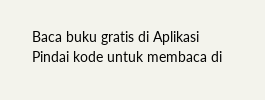Baca buku gratis di Aplikasi
Pindai kode untuk membaca di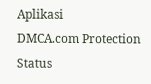Aplikasi
DMCA.com Protection Status